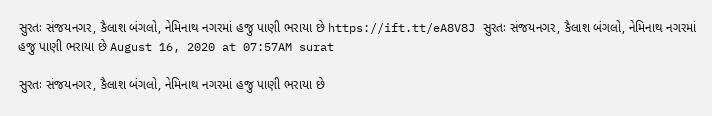સુરતઃ સંજયનગર, કૈલાશ બંગલો, નેમિનાથ નગરમાં હજુ પાણી ભરાયા છે https://ift.tt/eA8V8J સુરતઃ સંજયનગર, કૈલાશ બંગલો, નેમિનાથ નગરમાં હજુ પાણી ભરાયા છે August 16, 2020 at 07:57AM surat

સુરતઃ સંજયનગર, કૈલાશ બંગલો, નેમિનાથ નગરમાં હજુ પાણી ભરાયા છે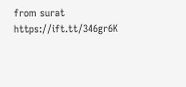from surat https://ift.tt/346gr6K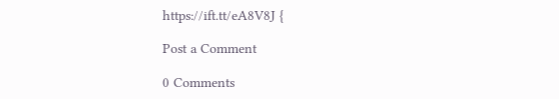https://ift.tt/eA8V8J {

Post a Comment

0 Comments